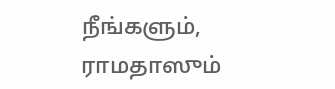நீங்களும், ராமதாஸும்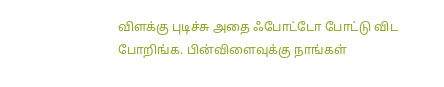விளக்கு புடிச்சு அதை ஃபோட்டோ போட்டு விட போறிங்க. பின்விளைவுக்கு நாங்கள்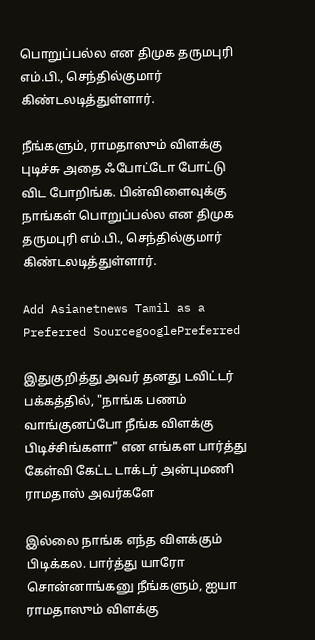பொறுப்பல்ல என திமுக தருமபுரி எம்.பி., செந்தில்குமார் கிண்டலடித்துள்ளார்.

நீங்களும், ராமதாஸும் விளக்கு புடிச்சு அதை ஃபோட்டோ போட்டு விட போறிங்க. பின்விளைவுக்கு நாங்கள் பொறுப்பல்ல என திமுக தருமபுரி எம்.பி., செந்தில்குமார் கிண்டலடித்துள்ளார்.

Add Asianetnews Tamil as a Preferred SourcegooglePreferred

இதுகுறித்து அவர் தனது டவிட்டர் பக்கத்தில், "நாங்க பணம் வாங்குனப்போ நீங்க விளக்கு பிடிச்சிங்களா" என எங்கள பார்த்து கேள்வி கேட்ட டாக்டர் அன்புமணி ராமதாஸ் அவர்களே

இல்லை நாங்க எந்த விளக்கும் பிடிக்கல. பார்த்து யாரோ சொன்னாங்கனு நீங்களும், ஐயா ராமதாஸும் விளக்கு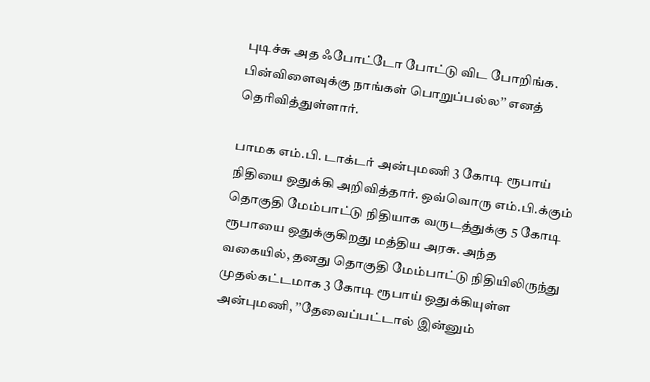புடிச்சு அத ஃபோட்டோ போட்டு விட போறிங்க. பின்விளைவுக்கு நாங்கள் பொறுப்பல்ல’’ எனத் தெரிவித்துள்ளார்.

பாமக எம்.பி. டாக்டர் அன்புமணி 3 கோடி ரூபாய் நிதியை ஒதுக்கி அறிவித்தார். ஒவ்வொரு எம்.பி.க்கும் தொகுதி மேம்பாட்டு நிதியாக வருடத்துக்கு 5 கோடி ரூபாயை ஒதுக்குகிறது மத்திய அரசு. அந்த வகையில், தனது தொகுதி மேம்பாட்டு நிதியிலிருந்து முதல்கட்டமாக 3 கோடி ரூபாய் ஒதுக்கியுள்ள அன்புமணி, ’’தேவைப்பட்டால் இன்னும்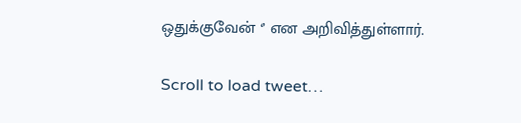ஒதுக்குவேன் ‘’ என அறிவித்துள்ளார்.

Scroll to load tweet…